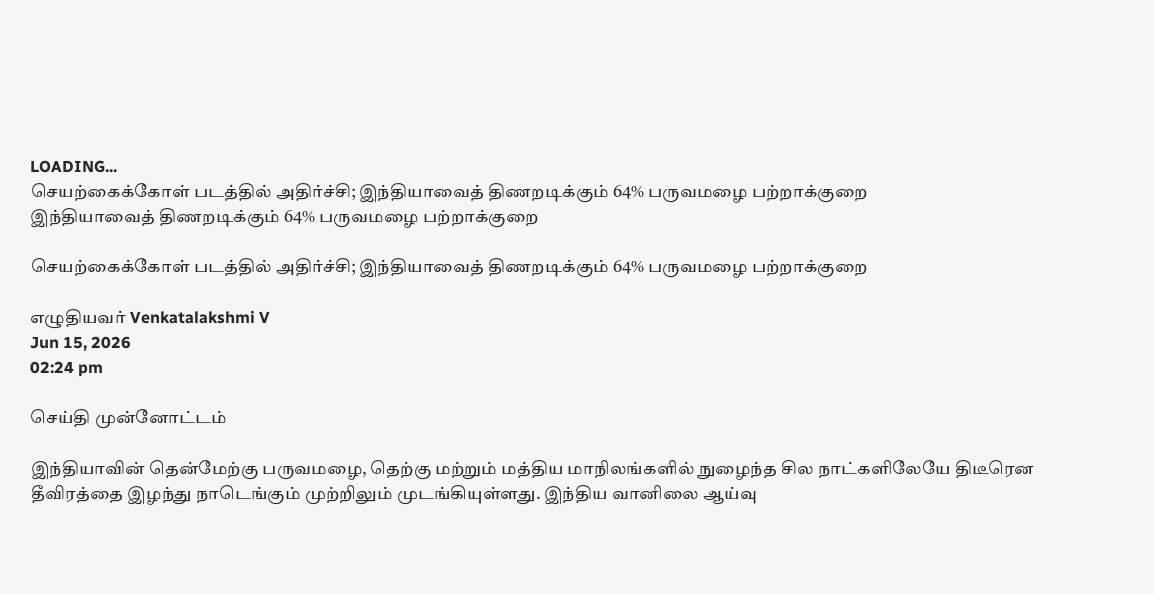LOADING...
செயற்கைக்கோள் படத்தில் அதிர்ச்சி; இந்தியாவைத் திணறடிக்கும் 64% பருவமழை பற்றாக்குறை
இந்தியாவைத் திணறடிக்கும் 64% பருவமழை பற்றாக்குறை

செயற்கைக்கோள் படத்தில் அதிர்ச்சி; இந்தியாவைத் திணறடிக்கும் 64% பருவமழை பற்றாக்குறை

எழுதியவர் Venkatalakshmi V
Jun 15, 2026
02:24 pm

செய்தி முன்னோட்டம்

இந்தியாவின் தென்மேற்கு பருவமழை, தெற்கு மற்றும் மத்திய மாநிலங்களில் நுழைந்த சில நாட்களிலேயே திடீரென தீவிரத்தை இழந்து நாடெங்கும் முற்றிலும் முடங்கியுள்ளது. இந்திய வானிலை ஆய்வு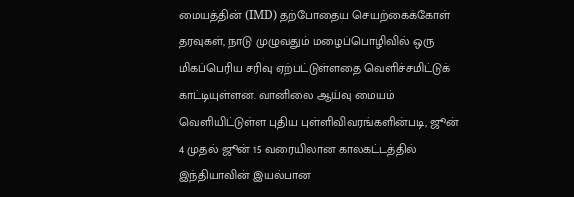மையத்தின் (IMD) தற்போதைய செயற்கைக்கோள் தரவுகள், நாடு முழுவதும் மழைப்பொழிவில் ஒரு மிகப்பெரிய சரிவு ஏற்பட்டுள்ளதை வெளிச்சமிட்டுக் காட்டியுள்ளன. வானிலை ஆய்வு மையம் வெளியிட்டுள்ள புதிய புள்ளிவிவரங்களின்படி, ஜூன் 4 முதல் ஜூன் 15 வரையிலான காலகட்டத்தில் இந்தியாவின் இயல்பான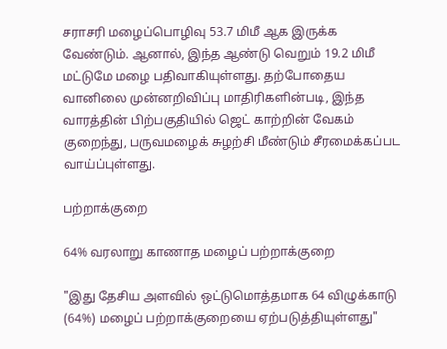சராசரி மழைப்பொழிவு 53.7 மிமீ ஆக இருக்க வேண்டும். ஆனால், இந்த ஆண்டு வெறும் 19.2 மிமீ மட்டுமே மழை பதிவாகியுள்ளது. தற்போதைய வானிலை முன்னறிவிப்பு மாதிரிகளின்படி, இந்த வாரத்தின் பிற்பகுதியில் ஜெட் காற்றின் வேகம் குறைந்து, பருவமழைக் சுழற்சி மீண்டும் சீரமைக்கப்பட வாய்ப்புள்ளது.

பற்றாக்குறை

64% வரலாறு காணாத மழைப் பற்றாக்குறை

"இது தேசிய அளவில் ஒட்டுமொத்தமாக 64 விழுக்காடு (64%) மழைப் பற்றாக்குறையை ஏற்படுத்தியுள்ளது"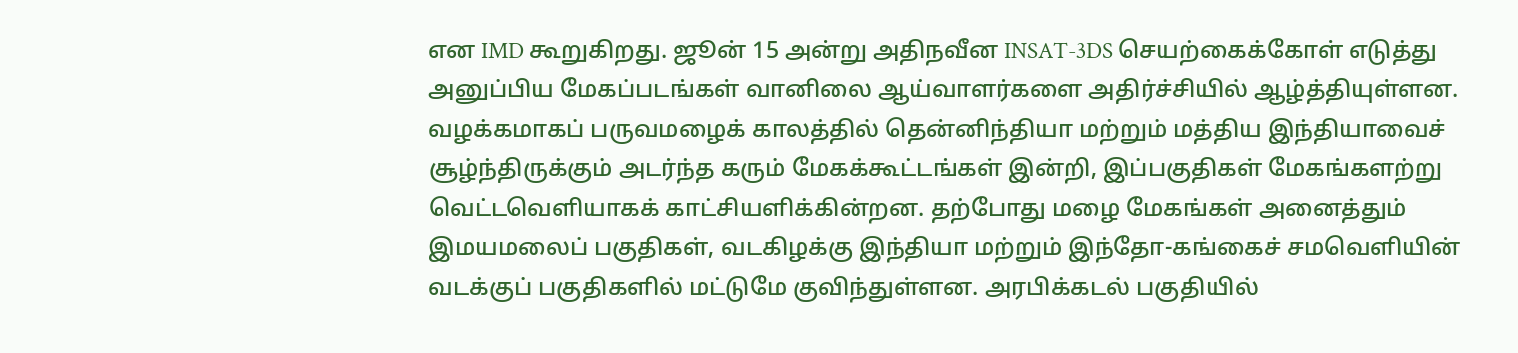என IMD கூறுகிறது. ஜூன் 15 அன்று அதிநவீன INSAT-3DS செயற்கைக்கோள் எடுத்து அனுப்பிய மேகப்படங்கள் வானிலை ஆய்வாளர்களை அதிர்ச்சியில் ஆழ்த்தியுள்ளன. வழக்கமாகப் பருவமழைக் காலத்தில் தென்னிந்தியா மற்றும் மத்திய இந்தியாவைச் சூழ்ந்திருக்கும் அடர்ந்த கரும் மேகக்கூட்டங்கள் இன்றி, இப்பகுதிகள் மேகங்களற்று வெட்டவெளியாகக் காட்சியளிக்கின்றன. தற்போது மழை மேகங்கள் அனைத்தும் இமயமலைப் பகுதிகள், வடகிழக்கு இந்தியா மற்றும் இந்தோ-கங்கைச் சமவெளியின் வடக்குப் பகுதிகளில் மட்டுமே குவிந்துள்ளன. அரபிக்கடல் பகுதியில்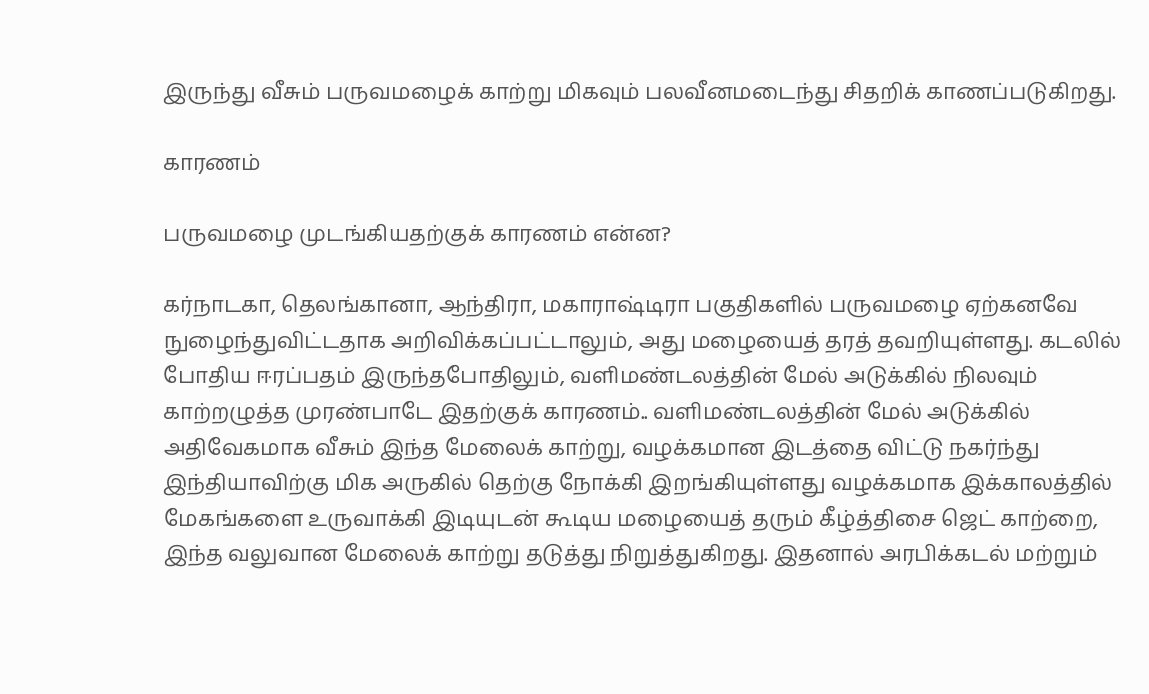இருந்து வீசும் பருவமழைக் காற்று மிகவும் பலவீனமடைந்து சிதறிக் காணப்படுகிறது.

காரணம்

பருவமழை முடங்கியதற்குக் காரணம் என்ன?

கர்நாடகா, தெலங்கானா, ஆந்திரா, மகாராஷ்டிரா பகுதிகளில் பருவமழை ஏற்கனவே நுழைந்துவிட்டதாக அறிவிக்கப்பட்டாலும், அது மழையைத் தரத் தவறியுள்ளது. கடலில் போதிய ஈரப்பதம் இருந்தபோதிலும், வளிமண்டலத்தின் மேல் அடுக்கில் நிலவும் காற்றழுத்த முரண்பாடே இதற்குக் காரணம்.. வளிமண்டலத்தின் மேல் அடுக்கில் அதிவேகமாக வீசும் இந்த மேலைக் காற்று, வழக்கமான இடத்தை விட்டு நகர்ந்து இந்தியாவிற்கு மிக அருகில் தெற்கு நோக்கி இறங்கியுள்ளது வழக்கமாக இக்காலத்தில் மேகங்களை உருவாக்கி இடியுடன் கூடிய மழையைத் தரும் கீழ்த்திசை ஜெட் காற்றை, இந்த வலுவான மேலைக் காற்று தடுத்து நிறுத்துகிறது. இதனால் அரபிக்கடல் மற்றும்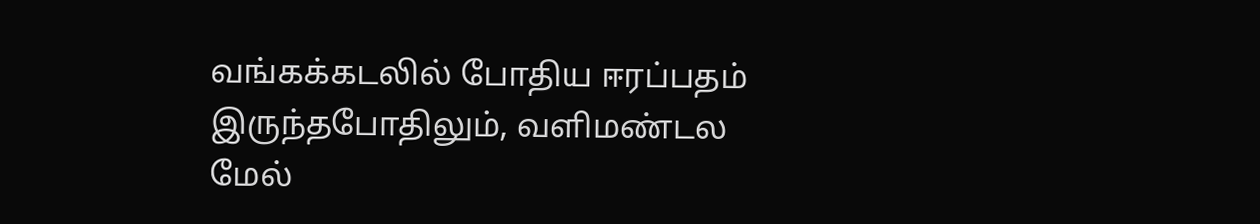வங்கக்கடலில் போதிய ஈரப்பதம் இருந்தபோதிலும், வளிமண்டல மேல்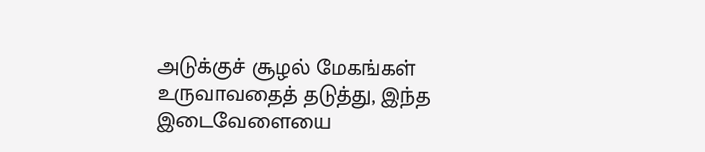அடுக்குச் சூழல் மேகங்கள் உருவாவதைத் தடுத்து, இந்த இடைவேளையை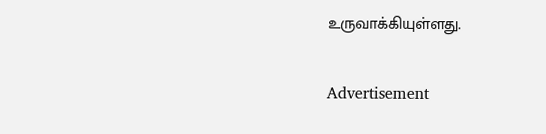உருவாக்கியுள்ளது.

Advertisement